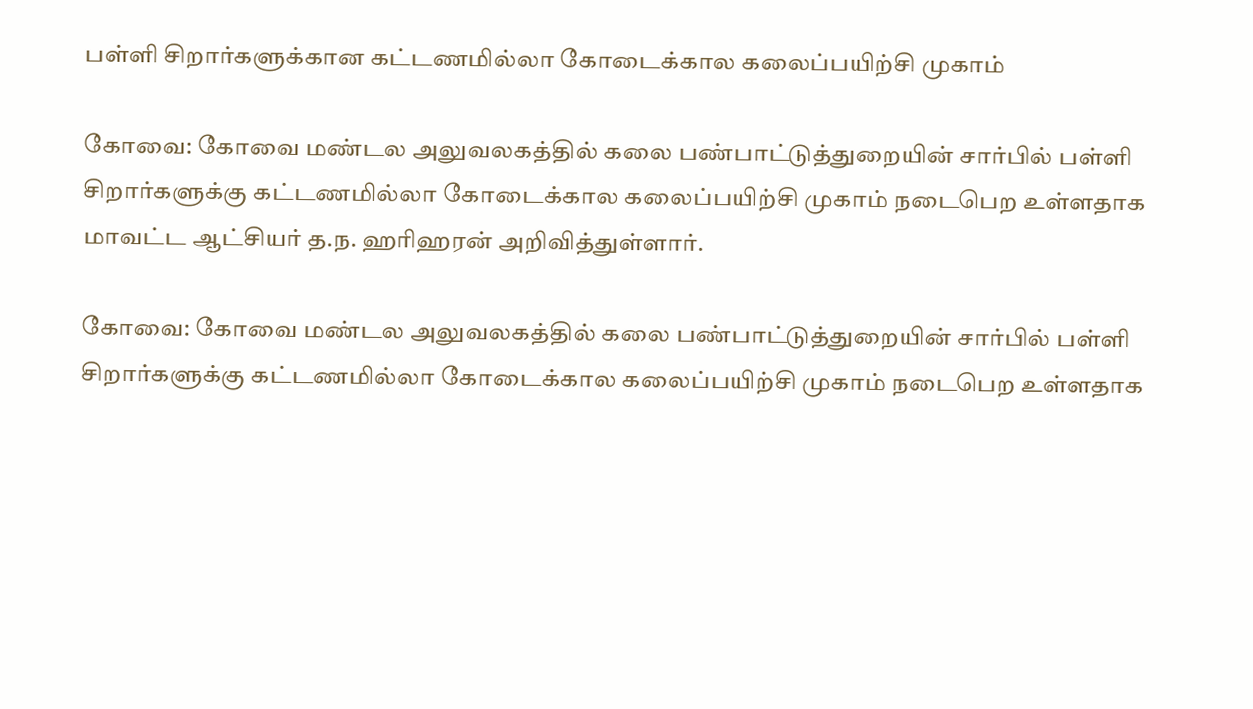பள்ளி சிறார்களுக்கான கட்டணமில்லா கோடைக்கால கலைப்பயிற்சி முகாம்

கோவை: கோவை மண்டல அலுவலகத்தில் கலை பண்பாட்டுத்துறையின் சார்பில் பள்ளி சிறார்களுக்கு கட்டணமில்லா கோடைக்கால கலைப்பயிற்சி முகாம் நடைபெற உள்ளதாக மாவட்ட ஆட்சியர் த.ந. ஹரிஹரன் அறிவித்துள்ளார்.

கோவை: கோவை மண்டல அலுவலகத்தில் கலை பண்பாட்டுத்துறையின் சார்பில் பள்ளி சிறார்களுக்கு கட்டணமில்லா கோடைக்கால கலைப்பயிற்சி முகாம் நடைபெற உள்ளதாக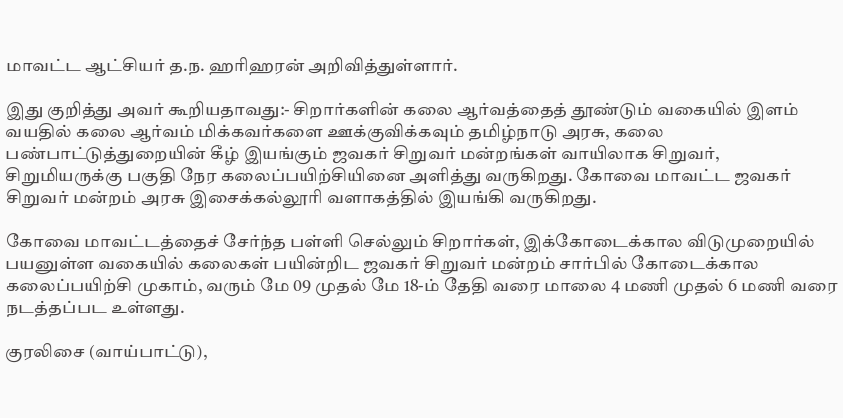மாவட்ட ஆட்சியர் த.ந. ஹரிஹரன் அறிவித்துள்ளார்.

இது குறித்து அவர் கூறியதாவது:- சிறார்களின் கலை ஆர்வத்தைத் தூண்டும் வகையில் இளம் வயதில் கலை ஆர்வம் மிக்கவர்களை ஊக்குவிக்கவும் தமிழ்நாடு அரசு, கலை பண்பாட்டுத்துறையின் கீழ் இயங்கும் ஜவகர் சிறுவர் மன்றங்கள் வாயிலாக சிறுவர், சிறுமியருக்கு பகுதி நேர கலைப்பயிற்சியினை அளித்து வருகிறது. கோவை மாவட்ட ஜவகர் சிறுவர் மன்றம் அரசு இசைக்கல்லூரி வளாகத்தில் இயங்கி வருகிறது.

கோவை மாவட்டத்தைச் சேர்ந்த பள்ளி செல்லும் சிறார்கள், இக்கோடைக்கால விடுமுறையில் பயனுள்ள வகையில் கலைகள் பயின்றிட ஜவகர் சிறுவர் மன்றம் சார்பில் கோடைக்கால கலைப்பயிற்சி முகாம், வரும் மே 09 முதல் மே 18-ம் தேதி வரை மாலை 4 மணி முதல் 6 மணி வரை நடத்தப்பட உள்ளது.

குரலிசை (வாய்பாட்டு),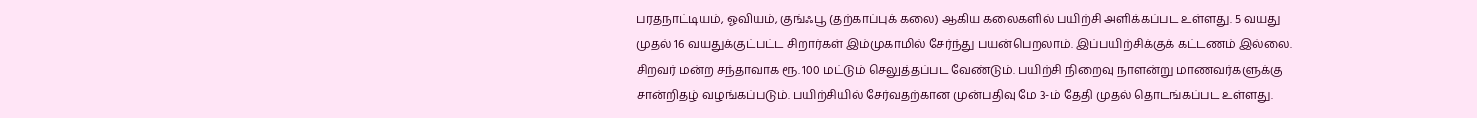பரதநாட்டியம், ஓவியம், குங்ஃபூ (தற்காப்புக் கலை) ஆகிய கலைகளில் பயிற்சி அளிக்கப்பட உள்ளது. 5 வயது முதல் 16 வயதுக்குட்பட்ட சிறார்கள் இம்முகாமில் சேர்ந்து பயன்பெறலாம். இப்பயிற்சிக்குக் கட்டணம் இல்லை. சிறவர் மன்ற சந்தாவாக ரூ. 100 மட்டும் செலுத்தப்பட வேண்டும். பயிற்சி நிறைவு நாளன்று மாணவர்களுக்கு சான்றிதழ் வழங்கப்படும். பயிற்சியில் சேர்வதற்கான முன்பதிவு மே 3-ம் தேதி முதல் தொடங்கப்பட உள்ளது.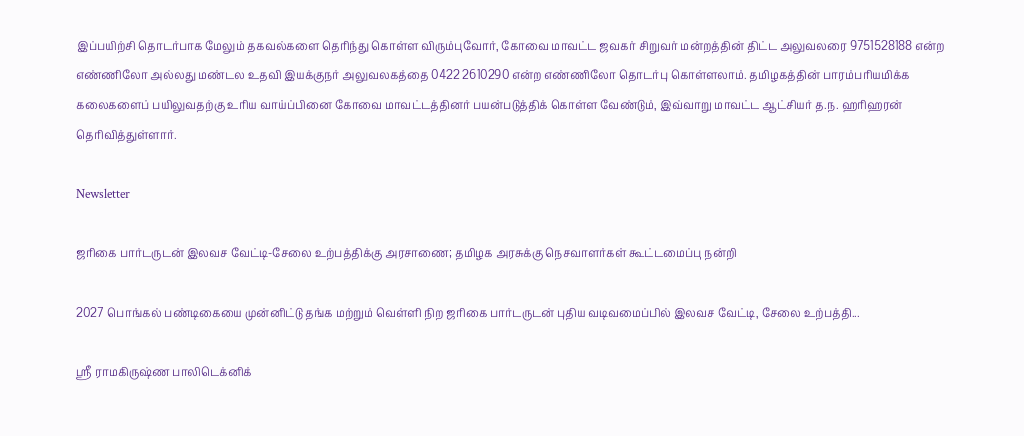இப்பயிற்சி தொடர்பாக மேலும் தகவல்களை தெரிந்து கொள்ள விரும்புவோர், கோவை மாவட்ட ஜவகர் சிறுவர் மன்றத்தின் திட்ட அலுவலரை 9751528188 என்ற எண்ணிலோ அல்லது மண்டல உதவி இயக்குநர் அலுவலகத்தை 0422 2610290 என்ற எண்ணிலோ தொடர்பு கொள்ளலாம். தமிழகத்தின் பாரம்பரியமிக்க கலைகளைப் பயிலுவதற்கு உரிய வாய்ப்பினை கோவை மாவட்டத்தினர் பயன்படுத்திக் கொள்ள வேண்டும், இவ்வாறு மாவட்ட ஆட்சியர் த.ந. ஹரிஹரன் தெரிவித்துள்ளார்.

Newsletter

ஜரிகை பார்டருடன் இலவச வேட்டி-சேலை உற்பத்திக்கு அரசாணை; தமிழக அரசுக்கு நெசவாளர்கள் கூட்டமைப்பு நன்றி

2027 பொங்கல் பண்டிகையை முன்னிட்டு தங்க மற்றும் வெள்ளி நிற ஜரிகை பார்டருடன் புதிய வடிவமைப்பில் இலவச வேட்டி, சேலை உற்பத்தி...

ஸ்ரீ ராமகிருஷ்ண பாலிடெக்னிக்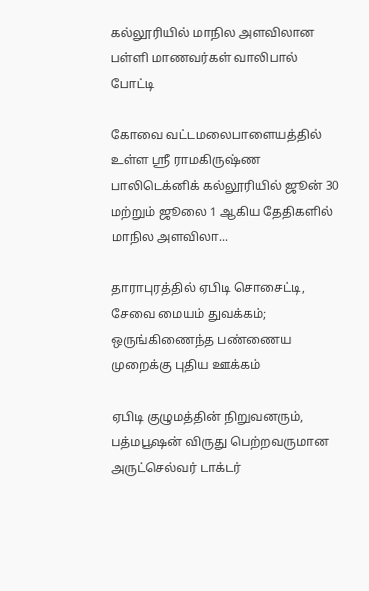கல்லூரியில் மாநில அளவிலான பள்ளி மாணவர்கள் வாலிபால் போட்டி

கோவை வட்டமலைபாளையத்தில் உள்ள ஸ்ரீ ராமகிருஷ்ண பாலிடெக்னிக் கல்லூரியில் ஜூன் 30 மற்றும் ஜூலை 1 ஆகிய தேதிகளில் மாநில அளவிலா...

தாராபுரத்தில் ஏபிடி சொசைட்டி, சேவை மையம் துவக்கம்; ஒருங்கிணைந்த பண்ணைய முறைக்கு புதிய ஊக்கம்

ஏபிடி குழுமத்தின் நிறுவனரும், பத்மபூஷன் விருது பெற்றவருமான அருட்செல்வர் டாக்டர்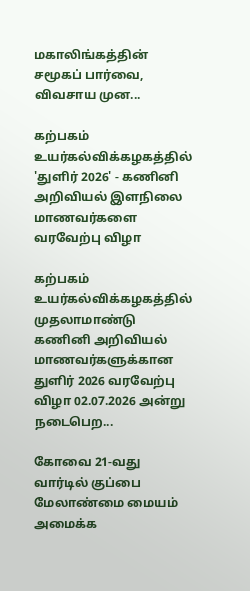மகாலிங்கத்தின் சமூகப் பார்வை, விவசாய முன...

கற்பகம் உயர்கல்விக்கழகத்தில் 'துளிர் 2026' - கணினி அறிவியல் இளநிலை மாணவர்களை வரவேற்பு விழா

கற்பகம் உயர்கல்விக்கழகத்தில் முதலாமாண்டு கணினி அறிவியல் மாணவர்களுக்கான துளிர் 2026 வரவேற்பு விழா 02.07.2026 அன்று நடைபெற...

கோவை 21-வது வார்டில் குப்பை மேலாண்மை மையம் அமைக்க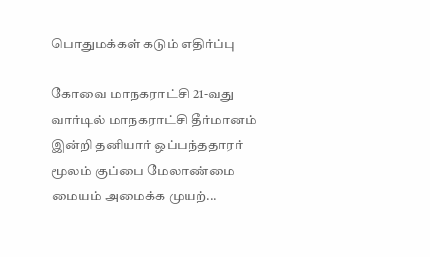பொதுமக்கள் கடும் எதிர்ப்பு

கோவை மாநகராட்சி 21-வது வார்டில் மாநகராட்சி தீர்மானம் இன்றி தனியார் ஒப்பந்ததாரர் மூலம் குப்பை மேலாண்மை மையம் அமைக்க முயற்...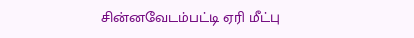சின்னவேடம்பட்டி ஏரி மீட்பு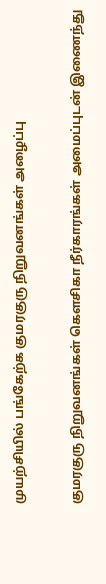முயற்சியில் பங்கேற்க குமரகுரு நிறுவனங்கள் அழைப்பு

குமரகுரு நிறுவனங்கள் கெளசிகா நீர்காரங்கள் அமைப்புடன் இணைந்து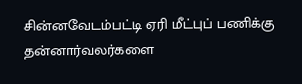சின்னவேடம்பட்டி ஏரி மீட்புப் பணிக்கு தன்னார்வலர்களை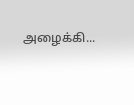அழைக்கி...